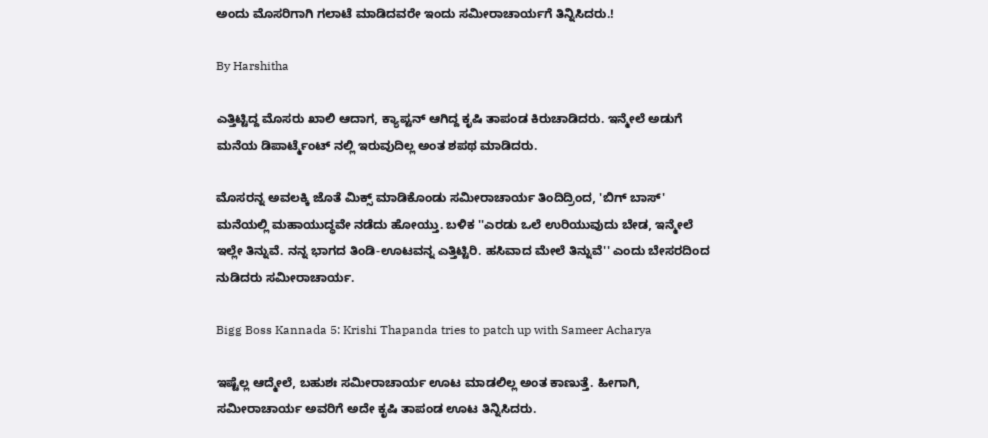ಅಂದು ಮೊಸರಿಗಾಗಿ ಗಲಾಟೆ ಮಾಡಿದವರೇ ಇಂದು ಸಮೀರಾಚಾರ್ಯಗೆ ತಿನ್ನಿಸಿದರು.!

By Harshitha

ಎತ್ತಿಟ್ಟಿದ್ದ ಮೊಸರು ಖಾಲಿ ಆದಾಗ, ಕ್ಯಾಪ್ಟನ್ ಆಗಿದ್ದ ಕೃಷಿ ತಾಪಂಡ ಕಿರುಚಾಡಿದರು. ಇನ್ಮೇಲೆ ಅಡುಗೆ ಮನೆಯ ಡಿಪಾರ್ಟ್ಮೆಂಟ್ ನಲ್ಲಿ ಇರುವುದಿಲ್ಲ ಅಂತ ಶಪಥ ಮಾಡಿದರು.

ಮೊಸರನ್ನ ಅವಲಕ್ಕಿ ಜೊತೆ ಮಿಕ್ಸ್ ಮಾಡಿಕೊಂಡು ಸಮೀರಾಚಾರ್ಯ ತಿಂದಿದ್ರಿಂದ, 'ಬಿಗ್ ಬಾಸ್' ಮನೆಯಲ್ಲಿ ಮಹಾಯುದ್ಧವೇ ನಡೆದು ಹೋಯ್ತು. ಬಳಿಕ ''ಎರಡು ಒಲೆ ಉರಿಯುವುದು ಬೇಡ, ಇನ್ಮೇಲೆ ಇಲ್ಲೇ ತಿನ್ನುವೆ. ನನ್ನ ಭಾಗದ ತಿಂಡಿ-ಊಟವನ್ನ ಎತ್ತಿಟ್ಟಿರಿ. ಹಸಿವಾದ ಮೇಲೆ ತಿನ್ನುವೆ'' ಎಂದು ಬೇಸರದಿಂದ ನುಡಿದರು ಸಮೀರಾಚಾರ್ಯ.

Bigg Boss Kannada 5: Krishi Thapanda tries to patch up with Sameer Acharya

ಇಷ್ಟೆಲ್ಲ ಆದ್ಮೇಲೆ, ಬಹುಶಃ ಸಮೀರಾಚಾರ್ಯ ಊಟ ಮಾಡಲಿಲ್ಲ ಅಂತ ಕಾಣುತ್ತೆ. ಹೀಗಾಗಿ, ಸಮೀರಾಚಾರ್ಯ ಅವರಿಗೆ ಅದೇ ಕೃಷಿ ತಾಪಂಡ ಊಟ ತಿನ್ನಿಸಿದರು.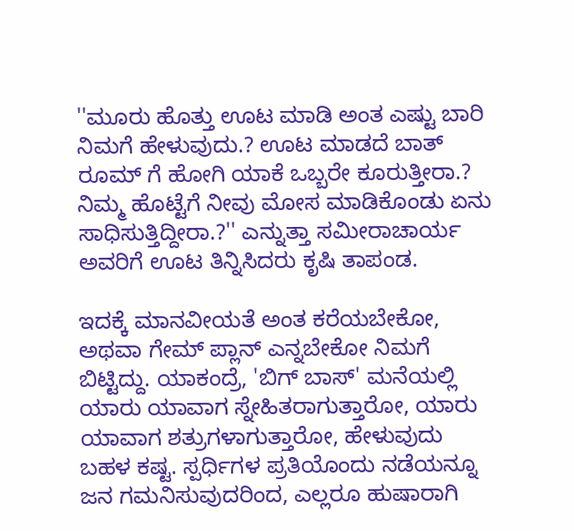''ಮೂರು ಹೊತ್ತು ಊಟ ಮಾಡಿ ಅಂತ ಎಷ್ಟು ಬಾರಿ ನಿಮಗೆ ಹೇಳುವುದು.? ಊಟ ಮಾಡದೆ ಬಾತ್ ರೂಮ್ ಗೆ ಹೋಗಿ ಯಾಕೆ ಒಬ್ಬರೇ ಕೂರುತ್ತೀರಾ.? ನಿಮ್ಮ ಹೊಟ್ಟೆಗೆ ನೀವು ಮೋಸ ಮಾಡಿಕೊಂಡು ಏನು ಸಾಧಿಸುತ್ತಿದ್ದೀರಾ.?'' ಎನ್ನುತ್ತಾ ಸಮೀರಾಚಾರ್ಯ ಅವರಿಗೆ ಊಟ ತಿನ್ನಿಸಿದರು ಕೃಷಿ ತಾಪಂಡ.

ಇದಕ್ಕೆ ಮಾನವೀಯತೆ ಅಂತ ಕರೆಯಬೇಕೋ, ಅಥವಾ ಗೇಮ್ ಪ್ಲಾನ್ ಎನ್ನಬೇಕೋ ನಿಮಗೆ ಬಿಟ್ಟಿದ್ದು. ಯಾಕಂದ್ರೆ, 'ಬಿಗ್ ಬಾಸ್' ಮನೆಯಲ್ಲಿ ಯಾರು ಯಾವಾಗ ಸ್ನೇಹಿತರಾಗುತ್ತಾರೋ, ಯಾರು ಯಾವಾಗ ಶತ್ರುಗಳಾಗುತ್ತಾರೋ, ಹೇಳುವುದು ಬಹಳ ಕಷ್ಟ. ಸ್ಪರ್ಧಿಗಳ ಪ್ರತಿಯೊಂದು ನಡೆಯನ್ನೂ ಜನ ಗಮನಿಸುವುದರಿಂದ, ಎಲ್ಲರೂ ಹುಷಾರಾಗಿ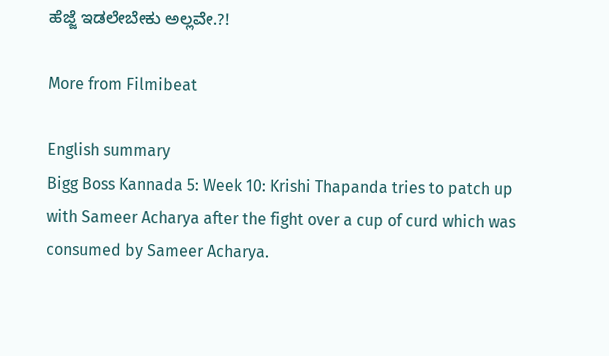ಹೆಜ್ಜೆ ಇಡಲೇಬೇಕು ಅಲ್ಲವೇ.?!

More from Filmibeat

English summary
Bigg Boss Kannada 5: Week 10: Krishi Thapanda tries to patch up with Sameer Acharya after the fight over a cup of curd which was consumed by Sameer Acharya.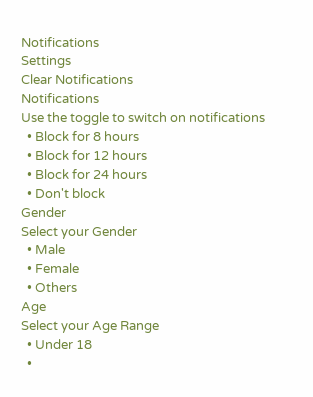Notifications
Settings
Clear Notifications
Notifications
Use the toggle to switch on notifications
  • Block for 8 hours
  • Block for 12 hours
  • Block for 24 hours
  • Don't block
Gender
Select your Gender
  • Male
  • Female
  • Others
Age
Select your Age Range
  • Under 18
  •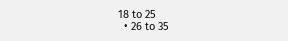18 to 25
  • 26 to 35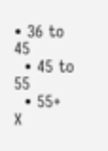• 36 to 45
  • 45 to 55
  • 55+
X